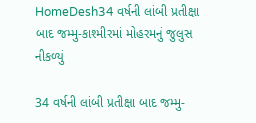HomeDesh34 વર્ષની લાંબી પ્રતીક્ષા બાદ જમ્મુ-કાશ્મીરમાં મોહરમનું જુલુસ નીકળ્યું

34 વર્ષની લાંબી પ્રતીક્ષા બાદ જમ્મુ-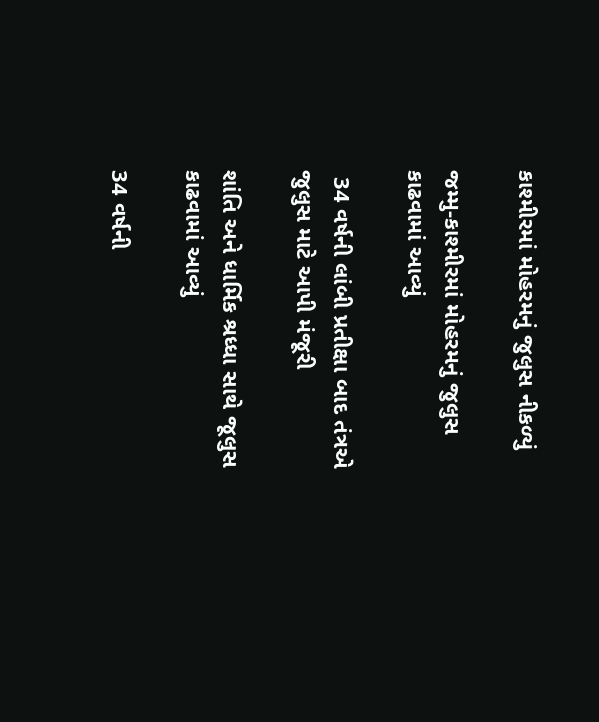કાશ્મીરમાં મોહરમનું જુલુસ નીકળ્યું

જમ્મુ-કાશ્મીરમાં મોહરમનું જુલુસ કાઢવામાં આવ્યું

 34 વર્ષની લાંબી પ્રતીક્ષા બાદ તંત્રએ જુલુસ માટે આપી મંજૂરી

શાંતિ અને ધાર્મિક શ્રધ્ધા સાથે જૂલુસ કાઢવામાં આવ્યું

34 વર્ષની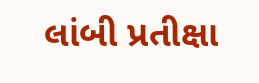લાંબી પ્રતીક્ષા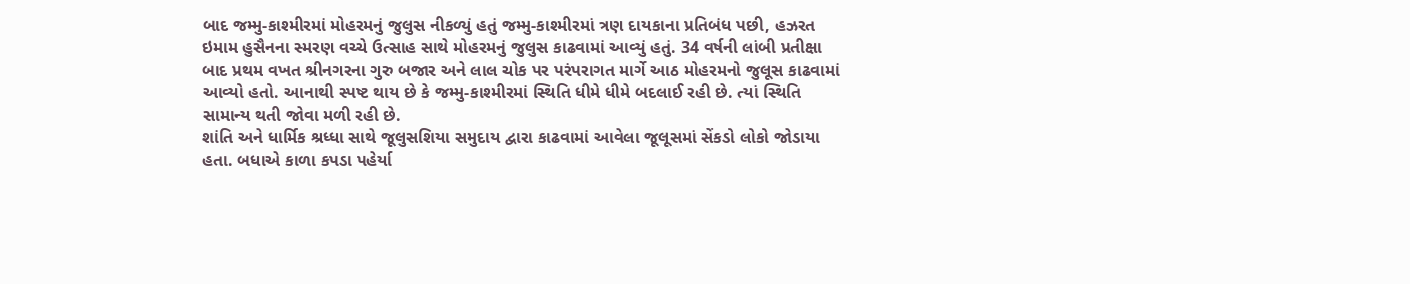બાદ જમ્મુ-કાશ્મીરમાં મોહરમનું જુલુસ નીકળ્યું હતું જમ્મુ-કાશ્મીરમાં ત્રણ દાયકાના પ્રતિબંધ પછી, હઝરત ઇમામ હુસૈનના સ્મરણ વચ્ચે ઉત્સાહ સાથે મોહરમનું જુલુસ કાઢવામાં આવ્યું હતું. 34 વર્ષની લાંબી પ્રતીક્ષા બાદ પ્રથમ વખત શ્રીનગરના ગુરુ બજાર અને લાલ ચોક પર પરંપરાગત માર્ગે આઠ મોહરમનો જુલૂસ કાઢવામાં આવ્યો હતો. આનાથી સ્પષ્ટ થાય છે કે જમ્મુ-કાશ્મીરમાં સ્થિતિ ધીમે ધીમે બદલાઈ રહી છે. ત્યાં સ્થિતિ સામાન્ય થતી જોવા મળી રહી છે.
શાંતિ અને ધાર્મિક શ્રધ્ધા સાથે જૂલુસશિયા સમુદાય દ્વારા કાઢવામાં આવેલા જૂલૂસમાં સેંકડો લોકો જોડાયા હતા. બધાએ કાળા કપડા પહેર્યા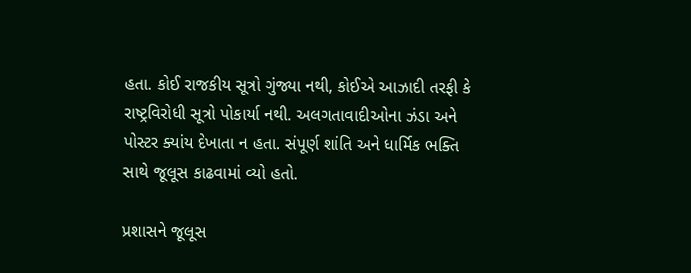હતા. કોઈ રાજકીય સૂત્રો ગુંજ્યા નથી, કોઈએ આઝાદી તરફી કે રાષ્ટ્રવિરોધી સૂત્રો પોકાર્યા નથી. અલગતાવાદીઓના ઝંડા અને પોસ્ટર ક્યાંય દેખાતા ન હતા. સંપૂર્ણ શાંતિ અને ધાર્મિક ભક્તિ સાથે જૂલૂસ કાઢવામાં વ્યો હતો.

પ્રશાસને જૂલૂસ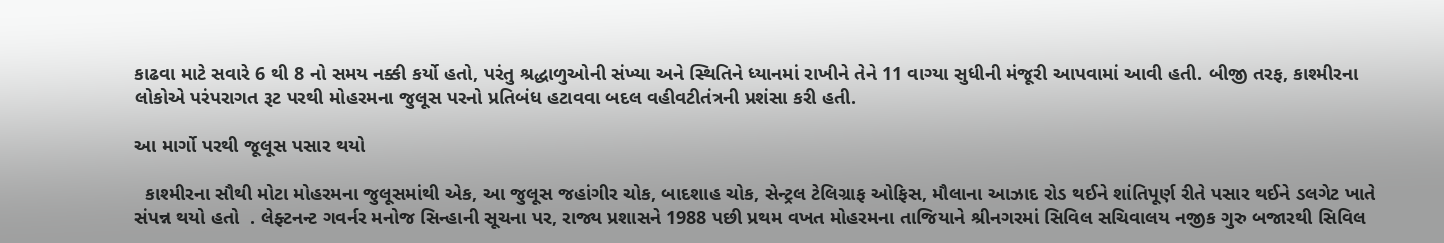કાઢવા માટે સવારે 6 થી 8 નો સમય નક્કી કર્યો હતો, પરંતુ શ્રદ્ધાળુઓની સંખ્યા અને સ્થિતિને ધ્યાનમાં રાખીને તેને 11 વાગ્યા સુધીની મંજૂરી આપવામાં આવી હતી. બીજી તરફ, કાશ્મીરના લોકોએ પરંપરાગત રૂટ પરથી મોહરમના જુલૂસ પરનો પ્રતિબંધ હટાવવા બદલ વહીવટીતંત્રની પ્રશંસા કરી હતી.

આ માર્ગો પરથી જૂલૂસ પસાર થયો

  કાશ્મીરના સૌથી મોટા મોહરમના જુલૂસમાંથી એક, આ જુલૂસ જહાંગીર ચોક, બાદશાહ ચોક, સેન્ટ્રલ ટેલિગ્રાફ ઓફિસ, મૌલાના આઝાદ રોડ થઈને શાંતિપૂર્ણ રીતે પસાર થઈને ડલગેટ ખાતે સંપન્ન થયો હતો  . લેફ્ટનન્ટ ગવર્નર મનોજ સિન્હાની સૂચના પર, રાજ્ય પ્રશાસને 1988 પછી પ્રથમ વખત મોહરમના તાજિયાને શ્રીનગરમાં સિવિલ સચિવાલય નજીક ગુરુ બજારથી સિવિલ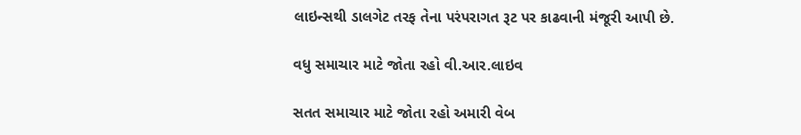લાઇન્સથી ડાલગેટ તરફ તેના પરંપરાગત રૂટ પર કાઢવાની મંજૂરી આપી છે.

વધુ સમાચાર માટે જોતા રહો વી.આર.લાઇવ

સતત સમાચાર માટે જોતા રહો અમારી વેબ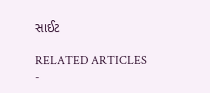સાઈટ

RELATED ARTICLES
-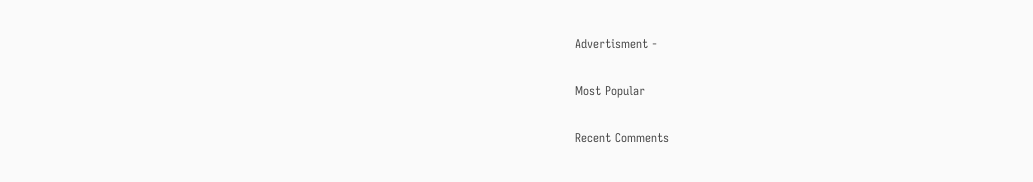Advertisment -

Most Popular

Recent Comments